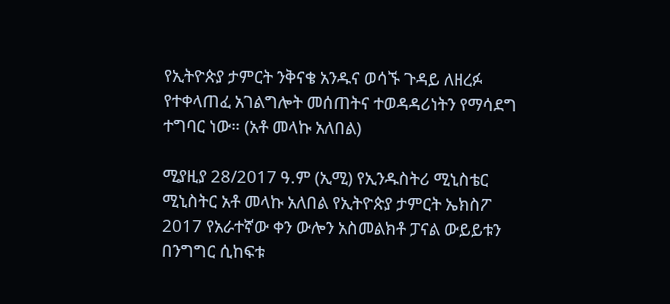የኢትዮጵያ ታምርት ንቅናቄ አንዱና ወሳኙ ጉዳይ ለዘረፉ የተቀላጠፈ አገልግሎት መሰጠትና ተወዳዳሪነትን የማሳደግ ተግባር ነው። (አቶ መላኩ አለበል)

ሚያዚያ 28/2017 ዓ.ም (ኢሚ) የኢንዱስትሪ ሚኒስቴር ሚኒስትር አቶ መላኩ አለበል የኢትዮጵያ ታምርት ኤክስፖ 2017 የአራተኛው ቀን ውሎን አስመልክቶ ፓናል ውይይቱን በንግግር ሲከፍቱ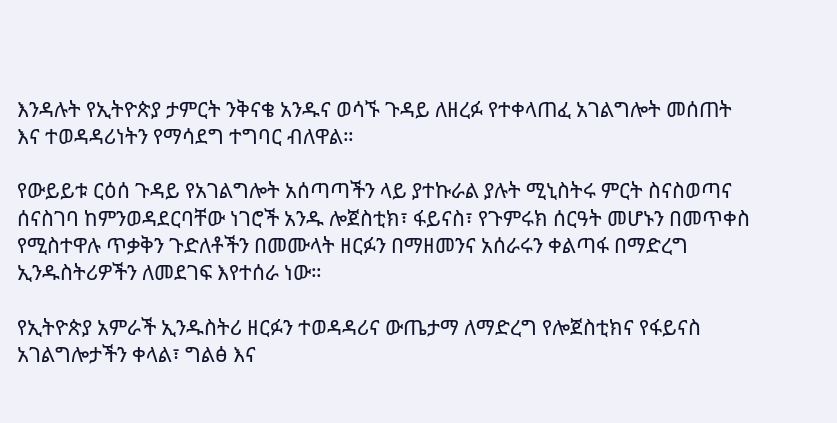እንዳሉት የኢትዮጵያ ታምርት ንቅናቄ አንዱና ወሳኙ ጉዳይ ለዘረፉ የተቀላጠፈ አገልግሎት መሰጠት እና ተወዳዳሪነትን የማሳደግ ተግባር ብለዋል።

የውይይቱ ርዕሰ ጉዳይ የአገልግሎት አሰጣጣችን ላይ ያተኩራል ያሉት ሚኒስትሩ ምርት ስናስወጣና ሰናስገባ ከምንወዳደርባቸው ነገሮች አንዱ ሎጀስቲክ፣ ፋይናስ፣ የጉምሩክ ሰርዓት መሆኑን በመጥቀስ የሚስተዋሉ ጥቃቅን ጉድለቶችን በመሙላት ዘርፉን በማዘመንና አሰራሩን ቀልጣፋ በማድረግ ኢንዱስትሪዎችን ለመደገፍ እየተሰራ ነው።

የኢትዮጵያ አምራች ኢንዱስትሪ ዘርፉን ተወዳዳሪና ውጤታማ ለማድረግ የሎጀስቲክና የፋይናስ አገልግሎታችን ቀላል፣ ግልፅ እና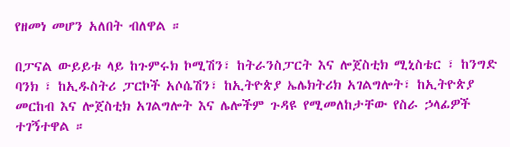የዘመነ መሆን አለበት ብለዋል ።

በፓናል ውይይቱ ላይ ከጉምሩክ ኮሚሽን፣ ከትራንስፓርት እና ሎጀስቲክ ሚኒስቴር ፣ ከንግድ ባንክ ፣ ከኢዱስትሪ ፓርኮች አሶሴሽን፣ ከኢትዮጵያ ኤሌክትሪክ አገልግሎት፣ ከኢትዮጵያ መርከብ እና ሎጀስቲክ አገልግሎት እና ሌሎችም ጉዳዩ የሚመለከታቸው የስራ ኃላፊዎች ተገኝተዋል ።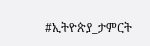#ኢትዮጵያ_ታምርት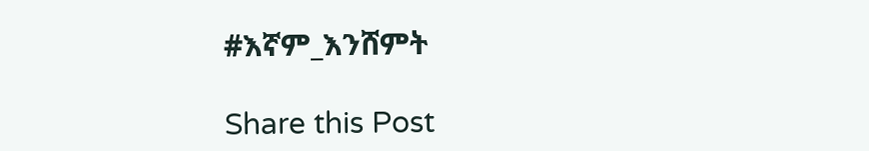#እኛም_እንሸምት

Share this Post